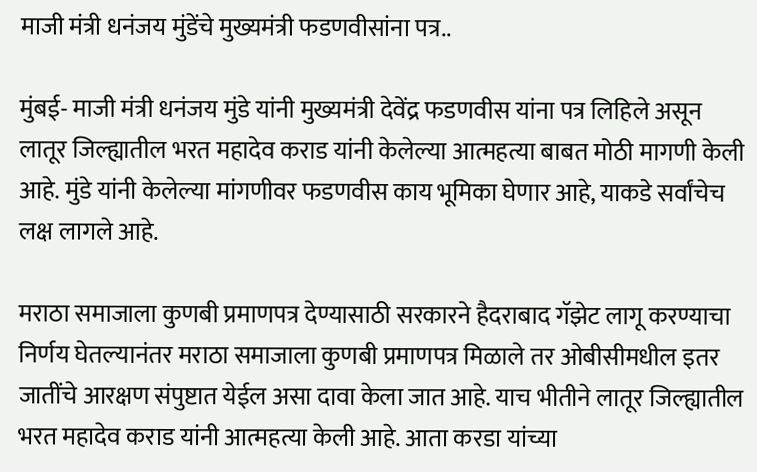माजी मंत्री धनंजय मुंडेंचे मुख्यमंत्री फडणवीसांना पत्र..

मुंबई- माजी मंत्री धनंजय मुंडे यांनी मुख्यमंत्री देवेंद्र फडणवीस यांना पत्र लिहिले असून लातूर जिल्ह्यातील भरत महादेव कराड यांनी केलेल्या आत्महत्या बाबत मोठी मागणी केली आहे. मुंडे यांनी केलेल्या मांगणीवर फडणवीस काय भूमिका घेणार आहे, याकडे सर्वांचेच लक्ष लागले आहे.

मराठा समाजाला कुणबी प्रमाणपत्र देण्यासाठी सरकारने हैदराबाद गॅझेट लागू करण्याचा निर्णय घेतल्यानंतर मराठा समाजाला कुणबी प्रमाणपत्र मिळाले तर ओबीसीमधील इतर जातींचे आरक्षण संपुष्टात येईल असा दावा केला जात आहे. याच भीतीने लातूर जिल्ह्यातील भरत महादेव कराड यांनी आत्महत्या केली आहे. आता करडा यांच्या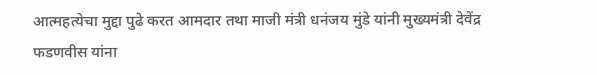आत्महत्येचा मुद्दा पुढे करत आमदार तथा माजी मंत्री धनंजय मुंडे यांनी मुख्यमंत्री देवेंद्र फडणवीस यांना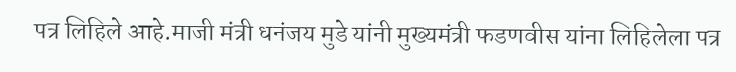पत्र लिहिले आहे.माजी मंत्री धनंजय मुडे यांनी मुख्यमंत्री फडणवीस यांना लिहिलेला पत्र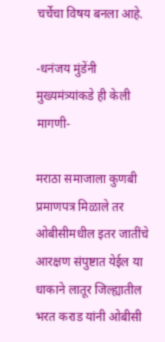चर्चेचा विषय बनला आहे.

-धनंजय मुंडेंनी मुख्यमंत्र्यांकडे ही केली मागणी-

मराठा समाजाला कुणबी प्रमाणपत्र मिळाले तर ओबीसीमधील इतर जातींचे आरक्षण संपुष्टात येईल या धाकाने लातूर जिल्ह्यातील भरत कराड यांनी ओबीसी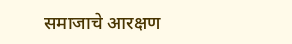समाजाचे आरक्षण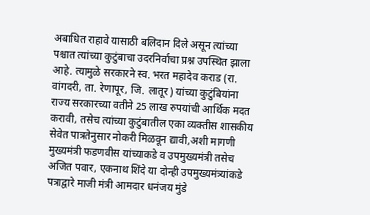अबाधित राहावे यासाठी बलिदान दिले असून त्यांच्या पश्चात त्यांच्या कुटुंबाचा उदरनिर्वाचा प्रश्न उपस्थित झाला आहे. त्यामुळे सरकारने स्व. भरत महादेव कराड (रा. वांगदरी, ता. रेणापूर, जि. लातूर) यांच्या कुटुंबियांना राज्य सरकारच्या वतीने 25 लाख रुपयांची आर्थिक मदत करावी, तसेच त्यांच्या कुटुंबातील एका व्यक्तीस शासकीय सेवेत पात्रतेनुसार नोकरी मिळवून द्यावी,अशी मागणी मुख्यमंत्री फडणवीस यांच्याकडे व उपमुख्यमंत्री तसेच अजित पवार, एकनाथ शिंदे या दोन्ही उपमुख्यमंत्र्‍यांकडे पत्राद्वारे माजी मंत्री आमदार धनंजय मुंडे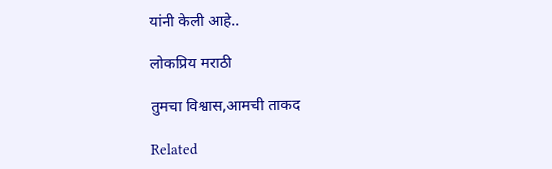यांनी केली आहे..

लोकप्रिय मराठी

तुमचा विश्वास,आमची ताकद

Related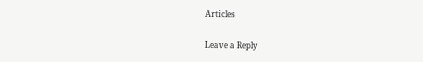Articles

Leave a Reply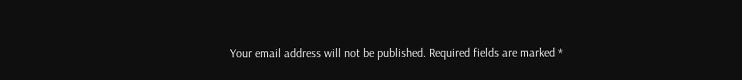Your email address will not be published. Required fields are marked *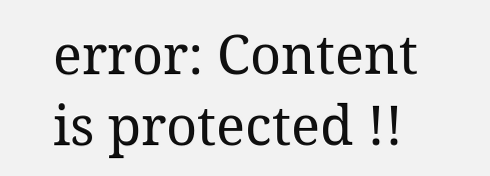error: Content is protected !!